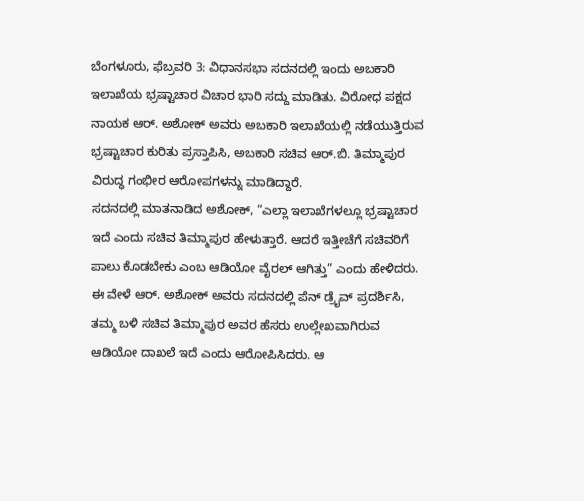ಬೆಂಗಳೂರು, ಫೆಬ್ರವರಿ 3: ವಿಧಾನಸಭಾ ಸದನದಲ್ಲಿ ಇಂದು ಅಬಕಾರಿ ಇಲಾಖೆಯ ಭ್ರಷ್ಟಾಚಾರ ವಿಚಾರ ಭಾರಿ ಸದ್ದು ಮಾಡಿತು. ವಿರೋಧ ಪಕ್ಷದ ನಾಯಕ ಆರ್. ಅಶೋಕ್ ಅವರು ಅಬಕಾರಿ ಇಲಾಖೆಯಲ್ಲಿ ನಡೆಯುತ್ತಿರುವ ಭ್ರಷ್ಟಾಚಾರ ಕುರಿತು ಪ್ರಸ್ತಾಪಿಸಿ, ಅಬಕಾರಿ ಸಚಿವ ಆರ್.ಬಿ. ತಿಮ್ಮಾಪುರ ವಿರುದ್ಧ ಗಂಭೀರ ಆರೋಪಗಳನ್ನು ಮಾಡಿದ್ದಾರೆ.
ಸದನದಲ್ಲಿ ಮಾತನಾಡಿದ ಅಶೋಕ್, “ಎಲ್ಲಾ ಇಲಾಖೆಗಳಲ್ಲೂ ಭ್ರಷ್ಟಾಚಾರ ಇದೆ ಎಂದು ಸಚಿವ ತಿಮ್ಮಾಪುರ ಹೇಳುತ್ತಾರೆ. ಆದರೆ ಇತ್ತೀಚೆಗೆ ಸಚಿವರಿಗೆ ಪಾಲು ಕೊಡಬೇಕು ಎಂಬ ಆಡಿಯೋ ವೈರಲ್ ಆಗಿತ್ತು” ಎಂದು ಹೇಳಿದರು.
ಈ ವೇಳೆ ಆರ್. ಅಶೋಕ್ ಅವರು ಸದನದಲ್ಲಿ ಪೆನ್ ಡ್ರೈವ್ ಪ್ರದರ್ಶಿಸಿ, ತಮ್ಮ ಬಳಿ ಸಚಿವ ತಿಮ್ಮಾಪುರ ಅವರ ಹೆಸರು ಉಲ್ಲೇಖವಾಗಿರುವ ಆಡಿಯೋ ದಾಖಲೆ ಇದೆ ಎಂದು ಆರೋಪಿಸಿದರು. ಆ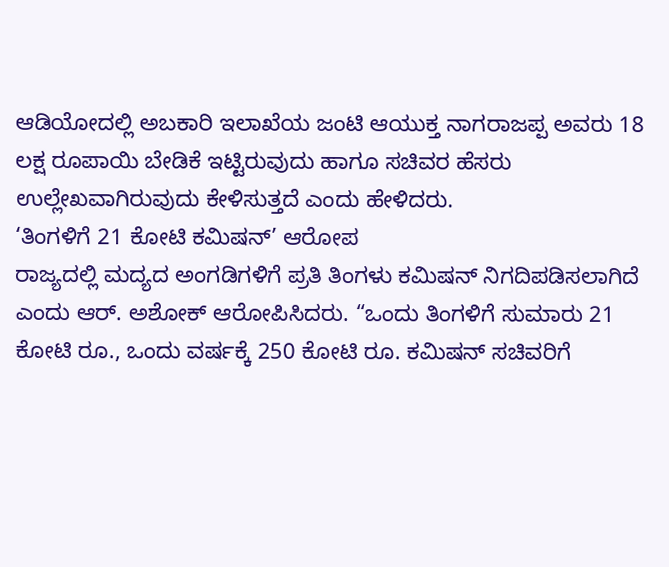ಆಡಿಯೋದಲ್ಲಿ ಅಬಕಾರಿ ಇಲಾಖೆಯ ಜಂಟಿ ಆಯುಕ್ತ ನಾಗರಾಜಪ್ಪ ಅವರು 18 ಲಕ್ಷ ರೂಪಾಯಿ ಬೇಡಿಕೆ ಇಟ್ಟಿರುವುದು ಹಾಗೂ ಸಚಿವರ ಹೆಸರು ಉಲ್ಲೇಖವಾಗಿರುವುದು ಕೇಳಿಸುತ್ತದೆ ಎಂದು ಹೇಳಿದರು.
‘ತಿಂಗಳಿಗೆ 21 ಕೋಟಿ ಕಮಿಷನ್’ ಆರೋಪ
ರಾಜ್ಯದಲ್ಲಿ ಮದ್ಯದ ಅಂಗಡಿಗಳಿಗೆ ಪ್ರತಿ ತಿಂಗಳು ಕಮಿಷನ್ ನಿಗದಿಪಡಿಸಲಾಗಿದೆ ಎಂದು ಆರ್. ಅಶೋಕ್ ಆರೋಪಿಸಿದರು. “ಒಂದು ತಿಂಗಳಿಗೆ ಸುಮಾರು 21 ಕೋಟಿ ರೂ., ಒಂದು ವರ್ಷಕ್ಕೆ 250 ಕೋಟಿ ರೂ. ಕಮಿಷನ್ ಸಚಿವರಿಗೆ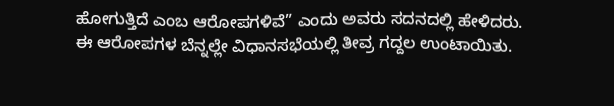ಹೋಗುತ್ತಿದೆ ಎಂಬ ಆರೋಪಗಳಿವೆ” ಎಂದು ಅವರು ಸದನದಲ್ಲಿ ಹೇಳಿದರು.
ಈ ಆರೋಪಗಳ ಬೆನ್ನಲ್ಲೇ ವಿಧಾನಸಭೆಯಲ್ಲಿ ತೀವ್ರ ಗದ್ದಲ ಉಂಟಾಯಿತು.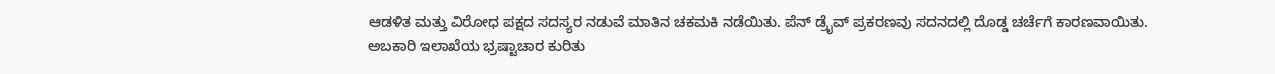ಆಡಳಿತ ಮತ್ತು ವಿರೋಧ ಪಕ್ಷದ ಸದಸ್ಯರ ನಡುವೆ ಮಾತಿನ ಚಕಮಕಿ ನಡೆಯಿತು. ಪೆನ್ ಡ್ರೈವ್ ಪ್ರಕರಣವು ಸದನದಲ್ಲಿ ದೊಡ್ಡ ಚರ್ಚೆಗೆ ಕಾರಣವಾಯಿತು.
ಅಬಕಾರಿ ಇಲಾಖೆಯ ಭ್ರಷ್ಟಾಚಾರ ಕುರಿತು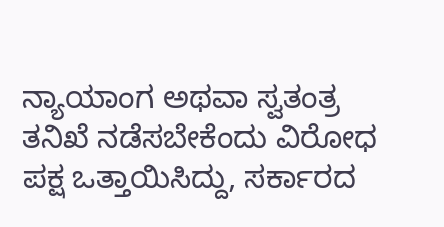ನ್ಯಾಯಾಂಗ ಅಥವಾ ಸ್ವತಂತ್ರ ತನಿಖೆ ನಡೆಸಬೇಕೆಂದು ವಿರೋಧ ಪಕ್ಷ ಒತ್ತಾಯಿಸಿದ್ದು, ಸರ್ಕಾರದ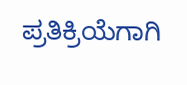ಪ್ರತಿಕ್ರಿಯೆಗಾಗಿ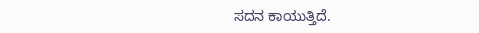ಸದನ ಕಾಯುತ್ತಿದೆ.